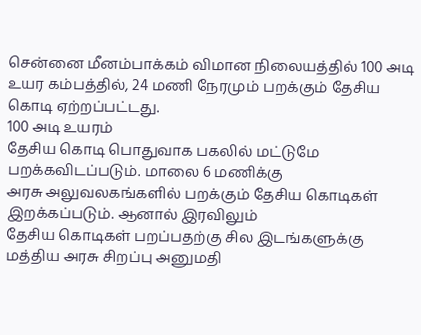சென்னை மீனம்பாக்கம் விமான நிலையத்தில் 100 அடி உயர கம்பத்தில், 24 மணி நேரமும் பறக்கும் தேசிய கொடி ஏற்றப்பட்டது.
100 அடி உயரம்
தேசிய கொடி பொதுவாக பகலில் மட்டுமே பறக்கவிடப்படும். மாலை 6 மணிக்கு
அரசு அலுவலகங்களில் பறக்கும் தேசிய கொடிகள் இறக்கப்படும். ஆனால் இரவிலும்
தேசிய கொடிகள் பறப்பதற்கு சில இடங்களுக்கு மத்திய அரசு சிறப்பு அனுமதி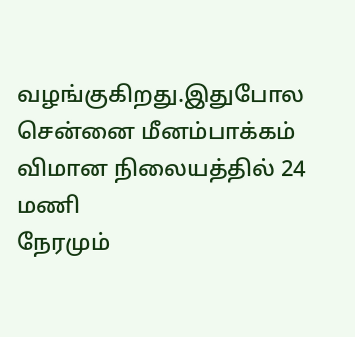வழங்குகிறது.இதுபோல சென்னை மீனம்பாக்கம் விமான நிலையத்தில் 24 மணி
நேரமும்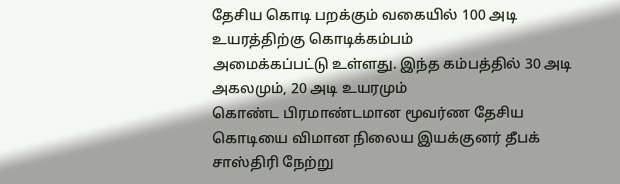தேசிய கொடி பறக்கும் வகையில் 100 அடி உயரத்திற்கு கொடிக்கம்பம்
அமைக்கப்பட்டு உள்ளது. இந்த கம்பத்தில் 30 அடி அகலமும், 20 அடி உயரமும்
கொண்ட பிரமாண்டமான மூவர்ண தேசிய கொடியை விமான நிலைய இயக்குனர் தீபக்
சாஸ்திரி நேற்று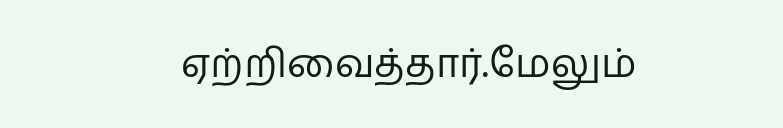ஏற்றிவைத்தார்.மேலும்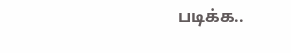படிக்க..